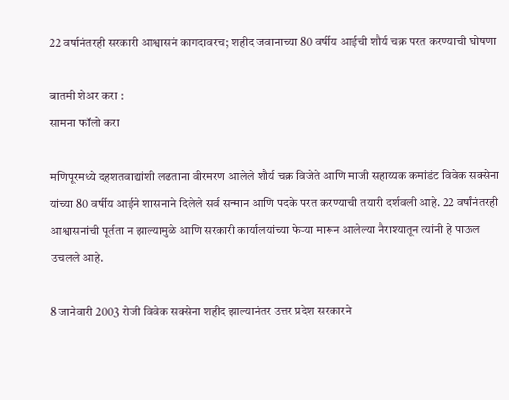22 वर्षानंतरही सरकारी आश्वासनं कागदावरच; शहीद जवानाच्या 80 वर्षीय आईची शौर्य चक्र परत करण्याची घोषणा

बातमी शेअर करा :
सामना फॉलो करा

मणिपूरमध्ये दहशतवाद्यांशी लढताना वीरमरण आलेले शौर्य चक्र विजेते आणि माजी सहाय्यक कमांडंट विवेक सक्सेना यांच्या 80 वर्षीय आईने शासनाने दिलेले सर्व सन्मान आणि पदके परत करण्याची तयारी दर्शवली आहे. 22 वर्षांनंतरही आश्वासनांची पूर्तता न झाल्यामुळे आणि सरकारी कार्यालयांच्या फेऱ्या मारून आलेल्या नैराश्यातून त्यांनी हे पाऊल उचलले आहे.

8 जानेवारी 2003 रोजी विवेक सक्सेना शहीद झाल्यानंतर उत्तर प्रदेश सरकारने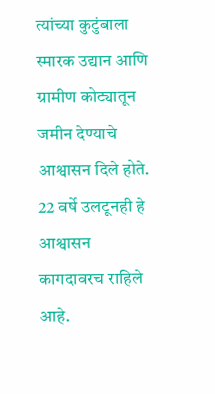त्यांच्या कुटुंबाला स्मारक उद्यान आणि ग्रामीण कोट्यातून जमीन देण्याचे आश्वासन दिले होते. 22 वर्षे उलटूनही हे आश्वासन कागदावरच राहिले आहे.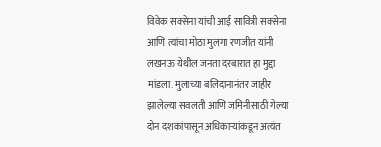विवेक सक्सेना यांची आई सावित्री सक्सेना आणि त्यांचा मोठा मुलगा रणजीत यांनी लखनऊ येथील जनता दरबारात हा मुद्दा मांडला. मुलाच्या बलिदानानंतर जाहीर झालेल्या सवलती आणि जमिनीसाठी गेल्या दोन दशकांपासून अधिकाऱ्यांकडून अत्यंत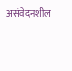असंवेदनशील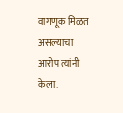वागणूक मिळत असल्याचा आरोप त्यांनी केला.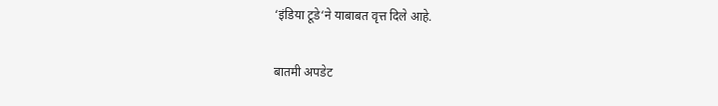‘इंडिया टूडे‘ने याबाबत वृत्त दिले आहे.

बातमी अपडेट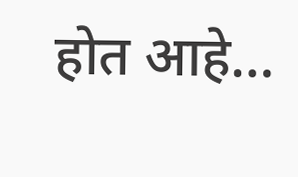होत आहे…